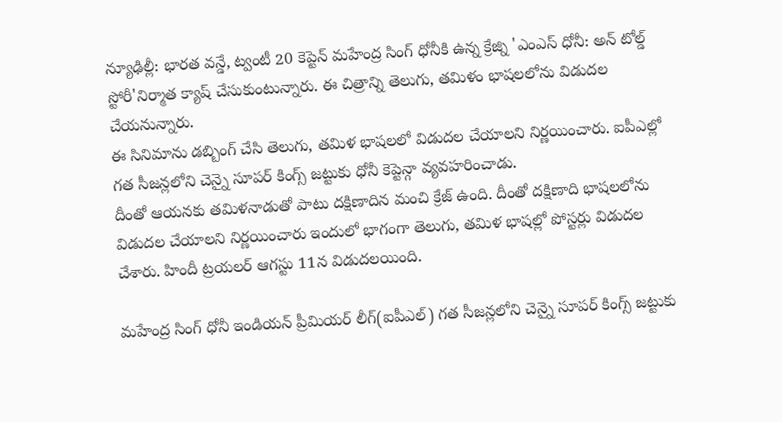న్యూఢిల్లీ: భారత వన్డే, ట్వంటీ 20 కెప్టెన్ మహేంద్ర సింగ్ ధోనీకి ఉన్న క్రేజ్ని 'ఎంఎస్ ధోనీ: అన్ టోల్డ్ స్టోరీ'నిర్మాత క్యాష్ చేసుకుంటున్నారు. ఈ చిత్రాన్ని తెలుగు, తమిళం భాషలలోను విడుదల చేయనున్నారు.
ఈ సినిమాను డబ్బింగ్ చేసి తెలుగు, తమిళ భాషలలో విడుదల చేయాలని నిర్ణయించారు. ఐపీఎల్లో గత సీజన్లలోని చెన్నై సూపర్ కింగ్స్ జట్టుకు ధోనీ కెప్టెన్గా వ్యవహరించాడు.
దీంతో ఆయనకు తమిళనాడుతో పాటు దక్షిణాదిన మంచి క్రేజ్ ఉంది. దీంతో దక్షిణాది భాషలలోను విడుదల చేయాలని నిర్ణయించారు ఇందులో భాగంగా తెలుగు, తమిళ భాషల్లో పోస్టర్లు విడుదల చేశారు. హిందీ ట్రయలర్ ఆగస్టు 11న విడుదలయింది.

మహేంద్ర సింగ్ ధోనీ ఇండియన్ ప్రీమియర్ లీగ్(ఐపీఎల్) గత సీజన్లలోని చెన్నై సూపర్ కింగ్స్ జట్టుకు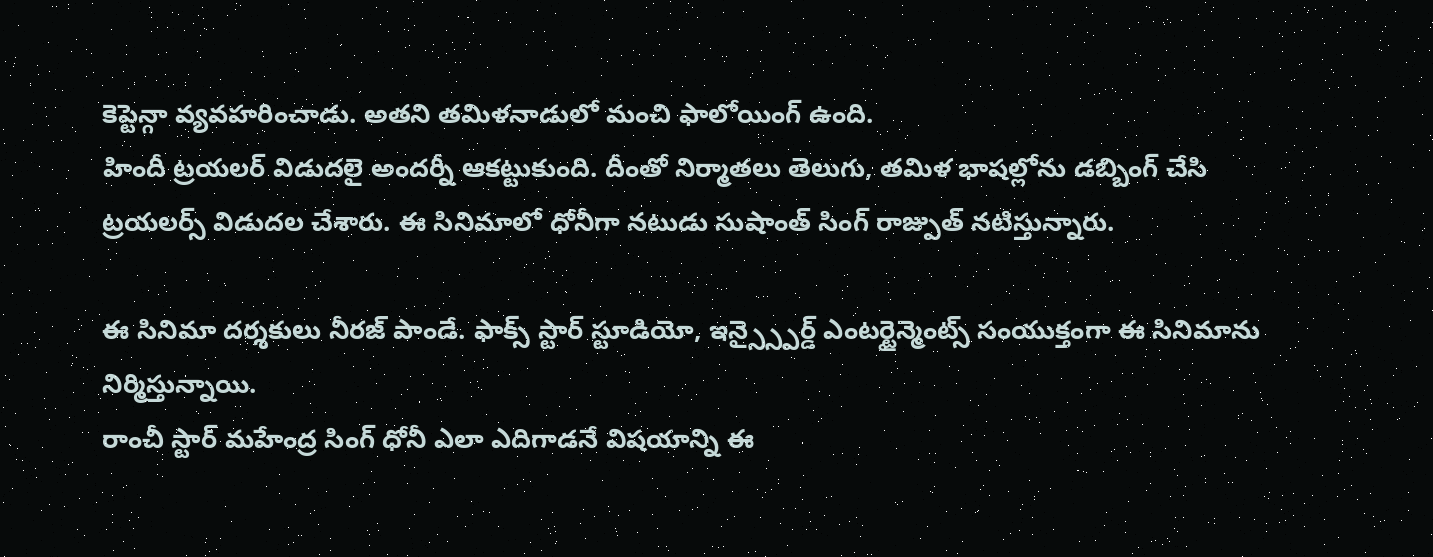కెప్టెన్గా వ్యవహరించాడు. అతని తమిళనాడులో మంచి ఫాలోయింగ్ ఉంది.
హిందీ ట్రయలర్ విడుదలై అందర్నీ ఆకట్టుకుంది. దీంతో నిర్మాతలు తెలుగు, తమిళ భాషల్లోను డబ్బింగ్ చేసి ట్రయలర్స్ విడుదల చేశారు. ఈ సినిమాలో ధోనీగా నటుడు సుషాంత్ సింగ్ రాజ్పుత్ నటిస్తున్నారు.

ఈ సినిమా దర్శకులు నీరజ్ పాండే. ఫాక్స్ స్టార్ స్టూడియో, ఇన్స్స్పైర్డ్ ఎంటర్టైన్మెంట్స్ సంయుక్తంగా ఈ సినిమాను నిర్మిస్తున్నాయి.
రాంచీ స్టార్ మహేంద్ర సింగ్ ధోనీ ఎలా ఎదిగాడనే విషయాన్ని ఈ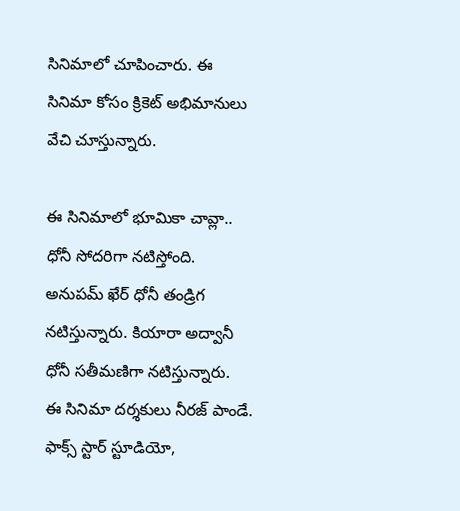సినిమాలో చూపించారు. ఈ సినిమా కోసం క్రికెట్ అభిమానులు వేచి చూస్తున్నారు.

ఈ సినిమాలో భూమికా చావ్లా.. ధోనీ సోదరిగా నటిస్తోంది. అనుపమ్ ఖేర్ ధోనీ తండ్రిగ నటిస్తున్నారు. కియారా అద్వానీ ధోనీ సతీమణిగా నటిస్తున్నారు.
ఈ సినిమా దర్శకులు నీరజ్ పాండే. ఫాక్స్ స్టార్ స్టూడియో,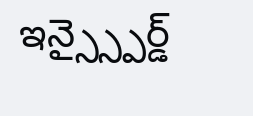ఇన్స్స్పైర్డ్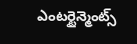ఎంటర్టైన్మెంట్స్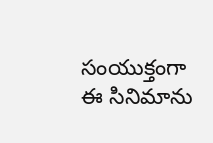సంయుక్తంగా ఈ సినిమాను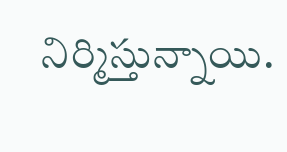నిర్మిస్తున్నాయి.